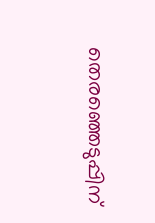തെരഞ്ഞെടുപ്പിന്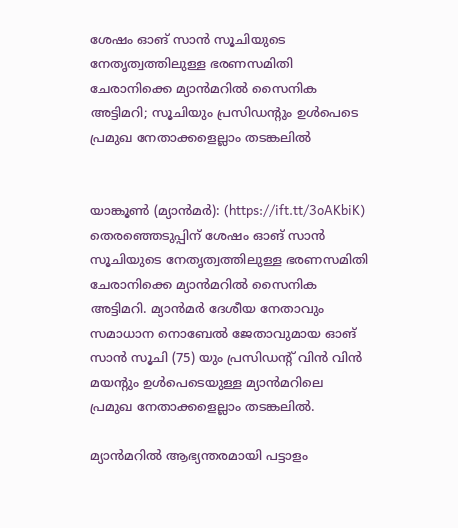ശേഷം ഓങ് സാന്‍ സൂചിയുടെ നേതൃത്വത്തിലുള്ള ഭരണസമിതി ചേരാനിക്കെ മ്യാന്‍മറില്‍ സൈനിക അട്ടിമറി; സൂചിയും പ്രസിഡന്റും ഉള്‍പെടെ പ്രമുഖ നേതാക്കളെല്ലാം തടങ്കലില്‍


യാങ്കൂണ്‍ (മ്യാന്‍മര്‍): (https://ift.tt/3oAKbiK) തെരഞ്ഞെടുപ്പിന് ശേഷം ഓങ് സാന്‍ സൂചിയുടെ നേതൃത്വത്തിലുള്ള ഭരണസമിതി ചേരാനിക്കെ മ്യാന്‍മറില്‍ സൈനിക അട്ടിമറി. മ്യാന്‍മര്‍ ദേശീയ നേതാവും സമാധാന നൊബേല്‍ ജേതാവുമായ ഓങ് സാന്‍ സൂചി (75) യും പ്രസിഡന്റ് വിന്‍ വിന്‍ മയന്റും ഉള്‍പെടെയുള്ള മ്യാന്‍മറിലെ പ്രമുഖ നേതാക്കളെല്ലാം തടങ്കലില്‍.

മ്യാന്‍മറില്‍ ആഭ്യന്തരമായി പട്ടാളം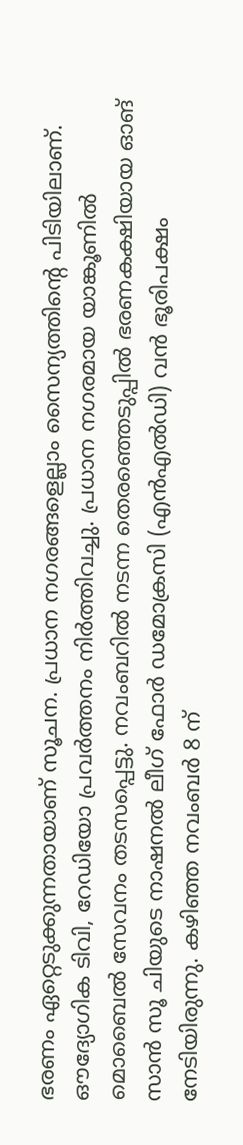ഭരണം ഏറ്റെടുക്കുന്നതായാണ് സൂചന. പ്രധാന നഗരങ്ങളെല്ലാം സൈന്യത്തിന്റെ പിടിയിലാണ്. ഔദ്യോഗിക ടിവി, റേഡിയോ പ്രവര്‍ത്തനം നിര്‍ത്തിവച്ചു. പ്രധാന നഗരമായ യാങ്കൂണില്‍ മൊബൈല്‍ സേവനം തടസപ്പെട്ടു. നവംബറില്‍ നടന്ന തെരഞ്ഞെടുപ്പില്‍ ഭരണകക്ഷിയായ ഓങ് സാന്‍ സൂ ചിയുടെ നാഷനല്‍ ലീഗ് ഫോര്‍ ഡമോക്രസി (എന്‍എല്‍ഡി) വന്‍ ഭൂരിപക്ഷം നേടിയിരുന്നു. കഴിഞ്ഞ നവംബര്‍ 8 ന്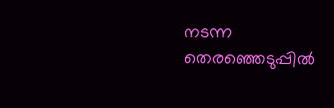നടന്ന തെരഞ്ഞെടുപ്പില്‍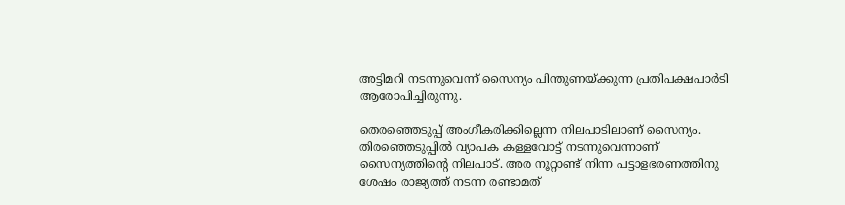അട്ടിമറി നടന്നുവെന്ന് സൈന്യം പിന്തുണയ്ക്കുന്ന പ്രതിപക്ഷപാര്‍ടി ആരോപിച്ചിരുന്നു.

തെരഞ്ഞെടുപ്പ് അംഗീകരിക്കില്ലെന്ന നിലപാടിലാണ് സൈന്യം. തിരഞ്ഞെടുപ്പില്‍ വ്യാപക കള്ളവോട്ട് നടന്നുവെന്നാണ് സൈന്യത്തിന്റെ നിലപാട്. അര നൂറ്റാണ്ട് നിന്ന പട്ടാളഭരണത്തിനു ശേഷം രാജ്യത്ത് നടന്ന രണ്ടാമത്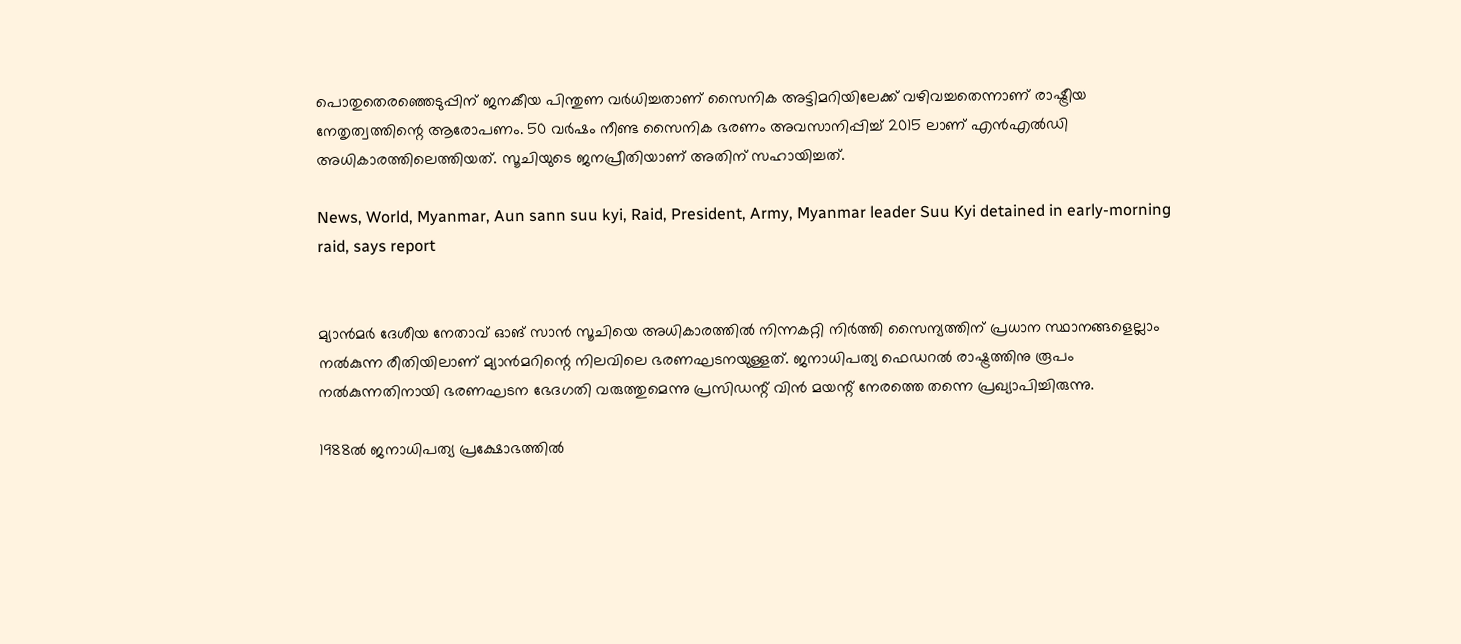പൊതുതെരഞ്ഞെടുപ്പിന് ജനകീയ പിന്തുണ വര്‍ധിച്ചതാണ് സൈനിക അട്ടിമറിയിലേക്ക് വഴിവച്ചതെന്നാണ് രാഷ്ട്രീയ നേതൃത്വത്തിന്റെ ആരോപണം. 50 വര്‍ഷം നീണ്ട സൈനിക ഭരണം അവസാനിപ്പിച്ച് 2015 ലാണ് എന്‍എല്‍ഡി അധികാരത്തിലെത്തിയത്. സൂചിയുടെ ജനപ്രീതിയാണ് അതിന് സഹായിച്ചത്.

News, World, Myanmar, Aun sann suu kyi, Raid, President, Army, Myanmar leader Suu Kyi detained in early-morning raid, says report


മ്യാന്‍മര്‍ ദേശീയ നേതാവ് ഓങ് സാന്‍ സൂചിയെ അധികാരത്തില്‍ നിന്നകറ്റി നിര്‍ത്തി സൈന്യത്തിന് പ്രധാന സ്ഥാനങ്ങളെല്ലാം നല്‍കുന്ന രീതിയിലാണ് മ്യാന്‍മറിന്റെ നിലവിലെ ഭരണഘടനയുള്ളത്. ജനാധിപത്യ ഫെഡറല്‍ രാഷ്ട്രത്തിനു രൂപം നല്‍കുന്നതിനായി ഭരണഘടന ഭേദഗതി വരുത്തുമെന്നു പ്രസിഡന്റ് വിന്‍ മയന്റ് നേരത്തെ തന്നെ പ്രഖ്യാപിച്ചിരുന്നു.

1988ല്‍ ജനാധിപത്യ പ്രക്ഷോഭത്തില്‍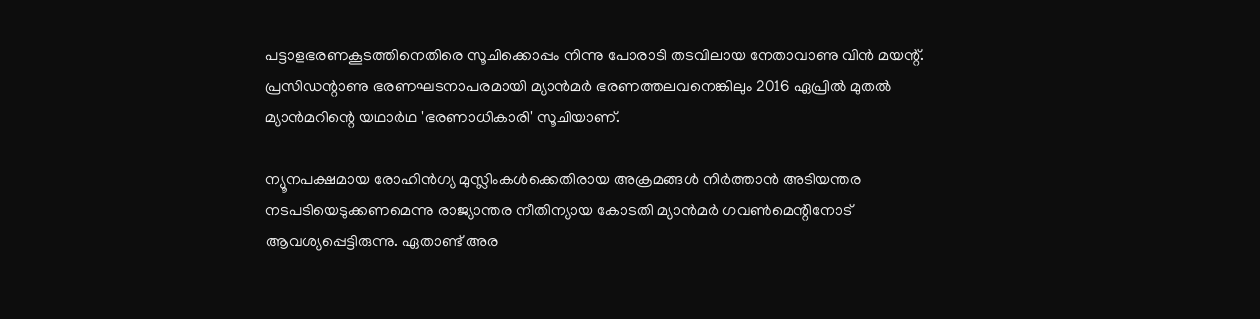പട്ടാളഭരണകൂടത്തിനെതിരെ സൂചിക്കൊപ്പം നിന്നു പോരാടി തടവിലായ നേതാവാണു വിന്‍ മയന്റ്. പ്രസിഡന്റാണു ഭരണഘടനാപരമായി മ്യാന്‍മര്‍ ഭരണത്തലവനെങ്കിലും 2016 ഏപ്രില്‍ മുതല്‍ മ്യാന്‍മറിന്റെ യഥാര്‍ഥ 'ഭരണാധികാരി' സൂചിയാണ്.

ന്യൂനപക്ഷമായ രോഹിന്‍ഗ്യ മുസ്ലിംകള്‍ക്കെതിരായ അക്രമങ്ങള്‍ നിര്‍ത്താന്‍ അടിയന്തര നടപടിയെടുക്കണമെന്നു രാജ്യാന്തര നീതിന്യായ കോടതി മ്യാന്‍മര്‍ ഗവണ്‍മെന്റിനോട് ആവശ്യപ്പെട്ടിരുന്നു. ഏതാണ്ട് അര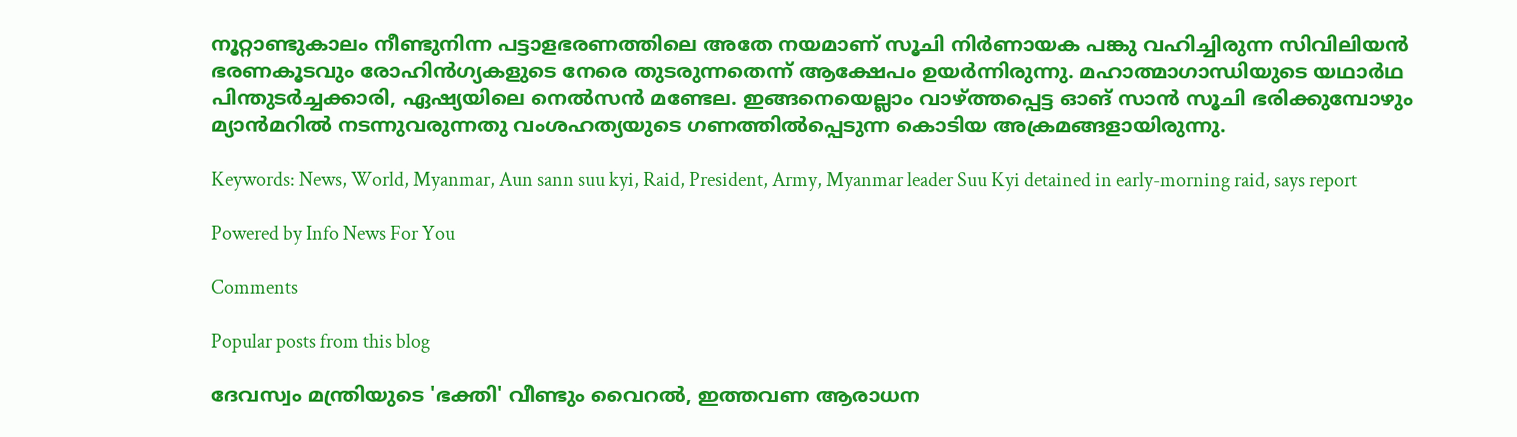നൂറ്റാണ്ടുകാലം നീണ്ടുനിന്ന പട്ടാളഭരണത്തിലെ അതേ നയമാണ് സൂചി നിര്‍ണായക പങ്കു വഹിച്ചിരുന്ന സിവിലിയന്‍ ഭരണകൂടവും രോഹിന്‍ഗ്യകളുടെ നേരെ തുടരുന്നതെന്ന് ആക്ഷേപം ഉയര്‍ന്നിരുന്നു. മഹാത്മാഗാന്ധിയുടെ യഥാര്‍ഥ പിന്തുടര്‍ച്ചക്കാരി, ഏഷ്യയിലെ നെല്‍സന്‍ മണ്ടേല. ഇങ്ങനെയെല്ലാം വാഴ്ത്തപ്പെട്ട ഓങ് സാന്‍ സൂചി ഭരിക്കുമ്പോഴും മ്യാന്‍മറില്‍ നടന്നുവരുന്നതു വംശഹത്യയുടെ ഗണത്തില്‍പ്പെടുന്ന കൊടിയ അക്രമങ്ങളായിരുന്നു.

Keywords: News, World, Myanmar, Aun sann suu kyi, Raid, President, Army, Myanmar leader Suu Kyi detained in early-morning raid, says report

Powered by Info News For You

Comments

Popular posts from this blog

ദേവസ്വം മന്ത്രിയുടെ 'ഭക്തി' വീണ്ടും വൈറല്‍, ഇത്തവണ ആരാധന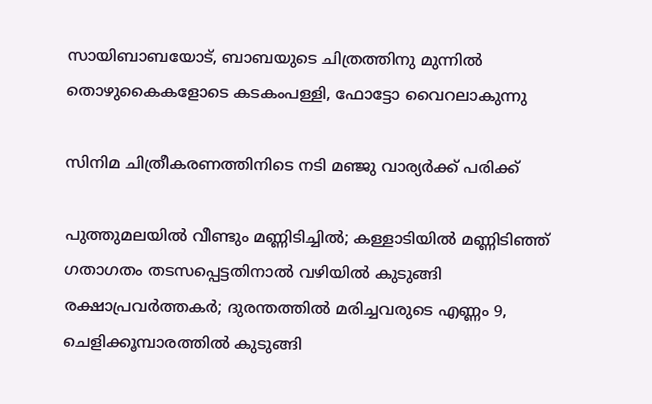സായിബാബയോട്, ബാബയുടെ ചിത്രത്തിനു മുന്നില്‍ തൊഴുകൈകളോടെ കടകംപള്ളി, ഫോട്ടോ വൈറലാകുന്നു

സിനിമ ചിത്രീകരണത്തിനിടെ നടി മഞ്ജു വാര്യര്‍ക്ക് പരിക്ക്

പുത്തുമലയില്‍ വീണ്ടും മണ്ണിടിച്ചില്‍; കള്ളാടിയില്‍ മണ്ണിടിഞ്ഞ് ഗതാഗതം തടസപ്പെട്ടതിനാല്‍ വഴിയില്‍ കുടുങ്ങി രക്ഷാപ്രവര്‍ത്തകര്‍; ദുരന്തത്തില്‍ മരിച്ചവരുടെ എണ്ണം 9, ചെളിക്കൂമ്പാരത്തില്‍ കുടുങ്ങി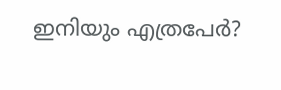ഇനിയും എത്രപേര്‍?